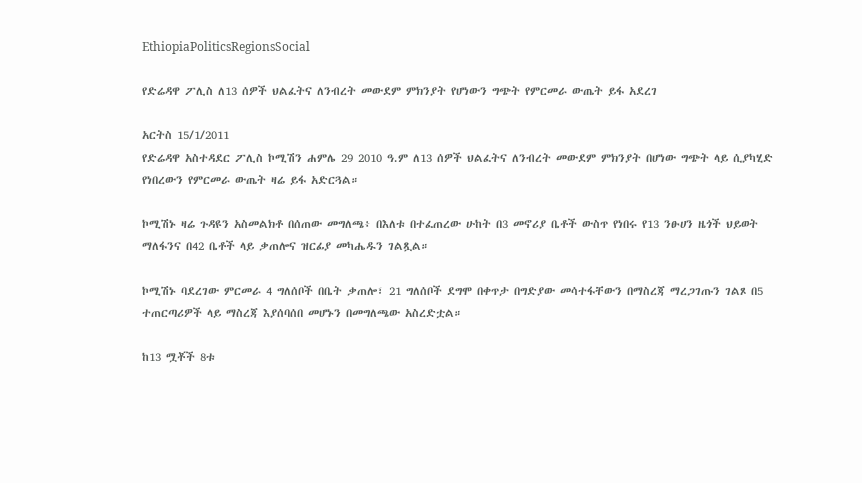EthiopiaPoliticsRegionsSocial

የድሬዳዋ ፖሊስ ለ13 ሰዎች ህልፈትና ለንብረት መውደም ምክንያት የሆነውን ግጭት የምርመራ ውጤት ይፋ አደረገ

አርትስ 15/1/2011
የድሬዳዋ አስተዳደር ፖሊስ ኮሚሽን ሐምሌ 29 2010 ዓ.ም ለ13 ሰዎች ህልፈትና ለንብረት መውደም ምክንያት በሆነው ግጭት ላይ ሲያካሂድ የነበረውን የምርመራ ውጤት ዛሬ ይፋ አድርጓል።

ኮሚሽኑ ዛሬ ጉዳዩን አስመልክቶ በሰጠው መግለጫ፥ በእለቱ በተፈጠረው ሁከት በ3 መኖሪያ ቤቶች ውስጥ የነበሩ የ13 ንፁሀን ዜጎች ህይወት ማለፋንና በ42 ቤቶች ላይ ቃጠሎና ዝርፊያ መካሔዱን ገልጿል።

ኮሚሽኑ ባደረገው ምርመራ 4 ግለሰቦች በቤት ቃጠሎ፣ 21 ግለሰቦች ደግሞ በቀጥታ በግድያው መሳተፋቸውን በማስረጃ ማረጋገጡን ገልጾ በ5 ተጠርጣሪዎች ላይ ማስረጃ እያሰባሰበ መሆኑን በመግለጫው አስረድቷል።

ከ13 ሟቾች 8ቱ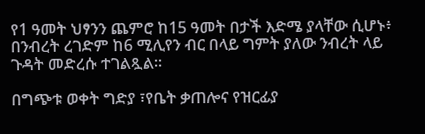የ1 ዓመት ህፃንን ጨምሮ ከ15 ዓመት በታች እድሜ ያላቸው ሲሆኑ፥ በንብረት ረገድም ከ6 ሚሊየን ብር በላይ ግምት ያለው ንብረት ላይ ጉዳት መድረሱ ተገልጿል።

በግጭቱ ወቀት ግድያ ፣የቤት ቃጠሎና የዝርፊያ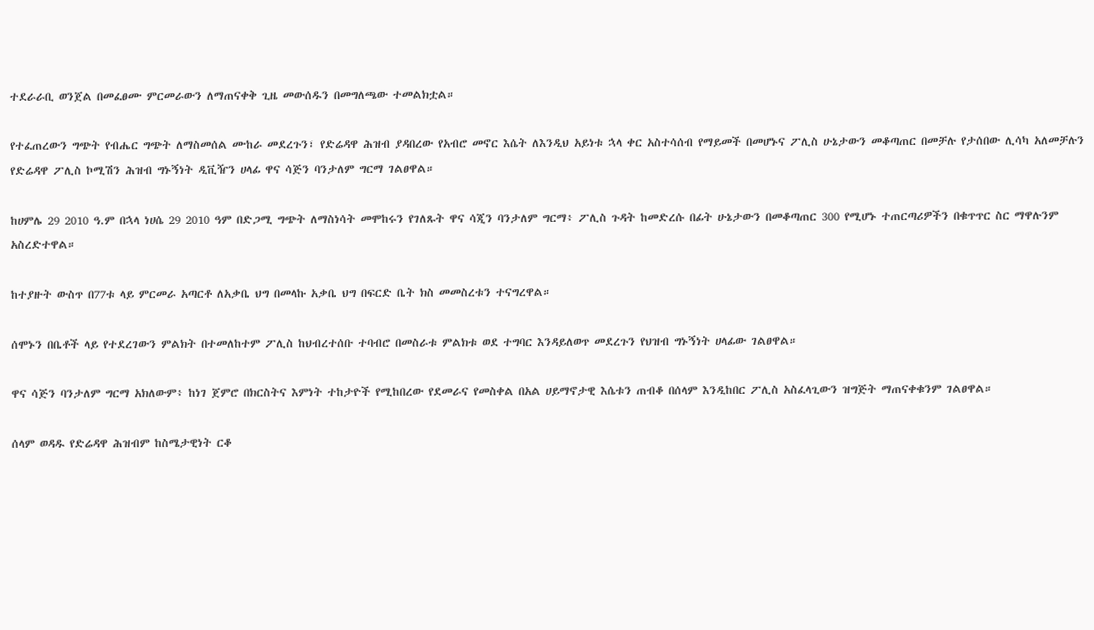ተደራራቢ ወንጀል በመፈፀሙ ምርመራውን ለማጠናቀቅ ጊዜ መውሰዱን በመግለጫው ተመልክቷል።

የተፈጠረውን ግጭት የብሔር ግጭት ለማስመሰል ሙከራ መደረጉን፣ የድሬዳዋ ሕዝብ ያዳበረው የአብሮ መኖር እሴት ለእንዲህ አይነቱ ኋላ ቀር አስተሳሰብ የማይመች በመሆኑና ፖሊስ ሁኔታውን መቆጣጠር በመቻሉ የታሰበው ሊሳካ አለመቻሉን የድሬዳዋ ፖሊስ ኮሚሽን ሕዝብ ግኑኝነት ዲቪዥን ሀላፊ ዋና ሳጅን ባንታለም ግርማ ገልፀዋል።

ከሀምሌ 29 2010 ዓ.ም በኋላ ነሀሴ 29 2010 ዓም በድጋሚ ግጭት ለማስነሳት መሞከሩን የገለጹት ዋና ሳጂን ባንታለም ግርማ፥ ፖሊስ ጉዳት ከመድረሱ በፊት ሁኔታውን በመቆጣጠር 300 የሚሆኑ ተጠርጣሪዎችን በቁጥጥር ስር ማዋሉንም አስረድተዋል።

ከተያዙት ውስጥ በ77ቱ ላይ ምርመራ አጣርቶ ለአቃቤ ህግ በመላኩ አቃቤ ህግ በፍርድ ቤት ክስ መመስረቱን ተናግረዋል።

ሰሞኑን በቤቶች ላይ የተደረገውን ምልክት በተመለከተም ፖሊስ ከህብረተሰቡ ተባብሮ በመስራቱ ምልክቱ ወደ ተግባር እንዳይለወጥ መደረጉን የህዝብ ግኑኝነት ሀላፊው ገልፀዋል።

ዋና ሳጅን ባንታለም ግርማ አክለውም፥ ከነገ ጀምሮ በክርስትና እምነት ተከታዮች የሚከበረው የደመራና የመስቀል በአል ሀይማኖታዊ እሴቱን ጠብቆ በሰላም እንዲከበር ፖሊስ አስፈላጊውን ዝግጅት ማጠናቀቁንም ገልፀዋል።

ሰላም ወዳዱ የድሬዳዋ ሕዝብም ከስሜታዊነት ርቆ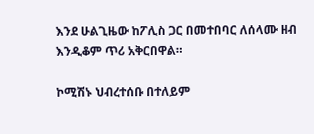እንደ ሁልጊዜው ከፖሊስ ጋር በመተበባር ለሰላሙ ዘብ እንዲቆም ጥሪ አቅርበዋል።

ኮሚሽኑ ህብረተሰቡ በተለይም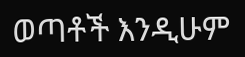ወጣቶች እንዲሁም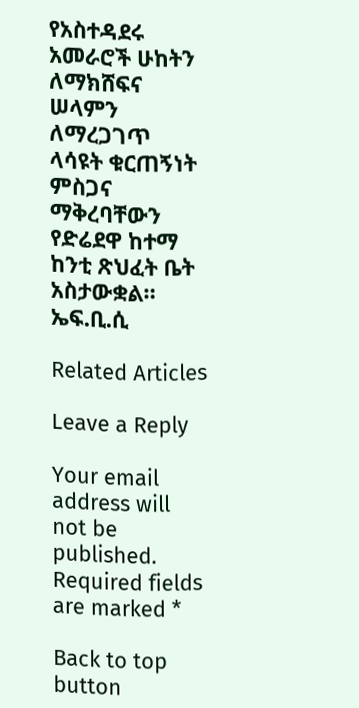የአስተዳደሩ አመራሮች ሁከትን ለማክሸፍና ሠላምን ለማረጋገጥ ላሳዩት ቁርጠኝነት ምስጋና ማቅረባቸውን የድሬደዋ ከተማ ከንቲ ጽህፈት ቤት አስታውቋል።
ኤፍ.ቢ.ሲ

Related Articles

Leave a Reply

Your email address will not be published. Required fields are marked *

Back to top button